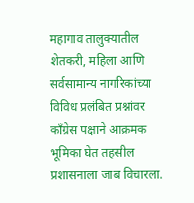महागाव तालुक्यातील शेतकरी, महिला आणि सर्वसामान्य नागरिकांच्या विविध प्रलंबित प्रश्नांवर काँग्रेस पक्षाने आक्रमक भूमिका घेत तहसील प्रशासनाला जाब विचारला.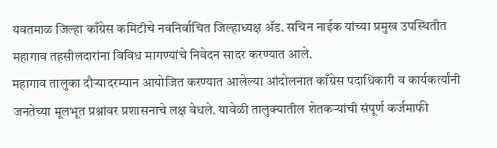यवतमाळ जिल्हा काँग्रेस कमिटीचे नवनिर्वाचित जिल्हाध्यक्ष ॲड. सचिन नाईक यांच्या प्रमुख उपस्थितीत महागाव तहसीलदारांना विविध मागण्यांचे निवेदन सादर करण्यात आले.
महागाव तालुका दौऱ्यादरम्यान आयोजित करण्यात आलेल्या आंदोलनात काँग्रेस पदाधिकारी व कार्यकर्त्यांनी जनतेच्या मूलभूत प्रश्नांवर प्रशासनाचे लक्ष वेधले. यावेळी तालुक्यातील शेतकऱ्यांची संपूर्ण कर्जमाफी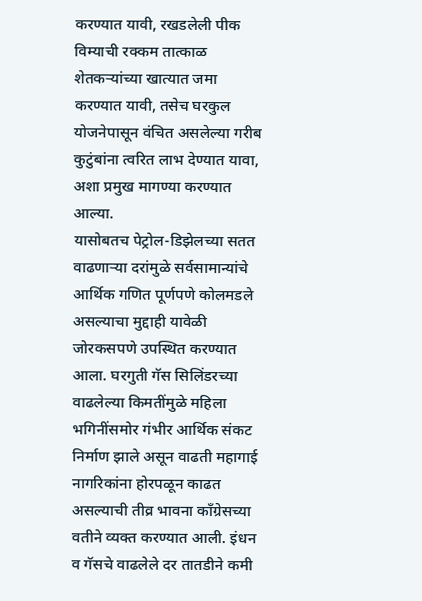करण्यात यावी, रखडलेली पीक विम्याची रक्कम तात्काळ शेतकऱ्यांच्या खात्यात जमा करण्यात यावी, तसेच घरकुल योजनेपासून वंचित असलेल्या गरीब कुटुंबांना त्वरित लाभ देण्यात यावा, अशा प्रमुख मागण्या करण्यात आल्या.
यासोबतच पेट्रोल-डिझेलच्या सतत वाढणाऱ्या दरांमुळे सर्वसामान्यांचे आर्थिक गणित पूर्णपणे कोलमडले असल्याचा मुद्दाही यावेळी जोरकसपणे उपस्थित करण्यात आला. घरगुती गॅस सिलिंडरच्या वाढलेल्या किमतींमुळे महिला भगिनींसमोर गंभीर आर्थिक संकट निर्माण झाले असून वाढती महागाई नागरिकांना होरपळून काढत असल्याची तीव्र भावना काँग्रेसच्या वतीने व्यक्त करण्यात आली. इंधन व गॅसचे वाढलेले दर तातडीने कमी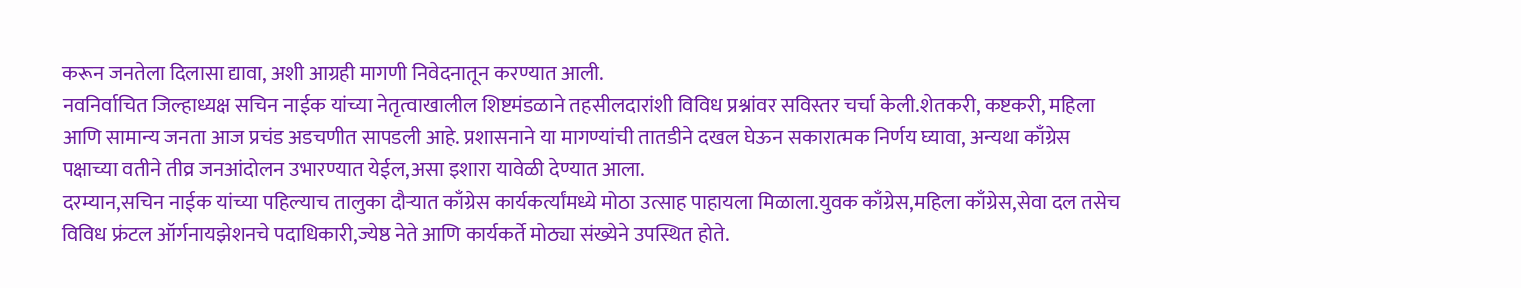करून जनतेला दिलासा द्यावा, अशी आग्रही मागणी निवेदनातून करण्यात आली.
नवनिर्वाचित जिल्हाध्यक्ष सचिन नाईक यांच्या नेतृत्वाखालील शिष्टमंडळाने तहसीलदारांशी विविध प्रश्नांवर सविस्तर चर्चा केली.शेतकरी, कष्टकरी, महिला आणि सामान्य जनता आज प्रचंड अडचणीत सापडली आहे. प्रशासनाने या मागण्यांची तातडीने दखल घेऊन सकारात्मक निर्णय घ्यावा, अन्यथा काँग्रेस पक्षाच्या वतीने तीव्र जनआंदोलन उभारण्यात येईल,असा इशारा यावेळी देण्यात आला.
दरम्यान,सचिन नाईक यांच्या पहिल्याच तालुका दौऱ्यात काँग्रेस कार्यकर्त्यांमध्ये मोठा उत्साह पाहायला मिळाला.युवक काँग्रेस,महिला काँग्रेस,सेवा दल तसेच विविध फ्रंटल ऑर्गनायझेशनचे पदाधिकारी,ज्येष्ठ नेते आणि कार्यकर्ते मोठ्या संख्येने उपस्थित होते.